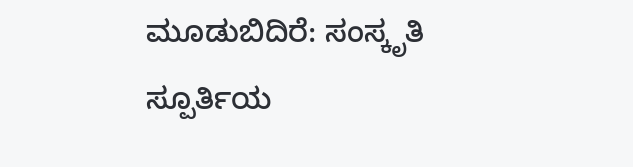ಮೂಡುಬಿದಿರೆ: ಸಂಸ್ಕೃತಿ ಸ್ಪೂರ್ತಿಯ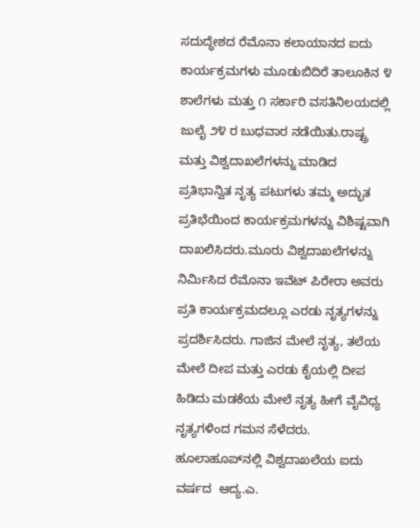ಸದುದ್ಧೇಶದ ರೆಮೊನಾ ಕಲಾಯಾನದ ಐದು ಕಾರ್ಯಕ್ರಮಗಳು ಮೂಡುಬಿದಿರೆ ತಾಲೂಕಿನ ೪ ಶಾಲೆಗಳು ಮತ್ತು ೧ ಸರ್ಕಾರಿ ವಸತಿನಿಲಯದಲ್ಲಿ  ಜುಲೈ ೨೪ ರ ಬುಧವಾರ ನಡೆಯಿತು.ರಾಷ್ಟ್ರ ಮತ್ತು ವಿಶ್ವದಾಖಲೆಗಳನ್ನು ಮಾಡಿದ ಪ್ರತಿಭಾನ್ವಿತ ನೃತ್ಯ ಪಟುಗಳು ತಮ್ಮ ಅದ್ಭುತ ಪ್ರತಿಭೆಯಿಂದ ಕಾರ್ಯಕ್ರಮಗಳನ್ನು ವಿಶಿಷ್ಟವಾಗಿ ದಾಖಲಿಸಿದರು.ಮೂರು ವಿಶ್ವದಾಖಲೆಗಳನ್ನು ನಿರ್ಮಿಸಿದ ರೆಮೊನಾ ಇವೆಟ್ ಪಿರೇರಾ ಅವರು ಪ್ರತಿ ಕಾರ್ಯಕ್ರಮದಲ್ಲೂ ಎರಡು ನೃತ್ಯಗಳನ್ನು ಪ್ರದರ್ಶಿಸಿದರು. ಗಾಜಿನ ಮೇಲೆ ನೃತ್ಯ, ತಲೆಯ ಮೇಲೆ ದೀಪ ಮತ್ತು ಎರಡು ಕೈಯಲ್ಲಿ ದೀಪ ಹಿಡಿದು ಮಡಕೆಯ ಮೇಲೆ ನೃತ್ಯ ಹೀಗೆ ವೈವಿಧ್ಯ ನೃತ್ಯಗಳಿಂದ ಗಮನ ಸೆಳೆದರು. ಹೂಲಾಹೂಪ್‌ನಲ್ಲಿ ವಿಶ್ವದಾಖಲೆಯ ಐದು ವರ್ಷದ  ಆದ್ಯ.ಎ.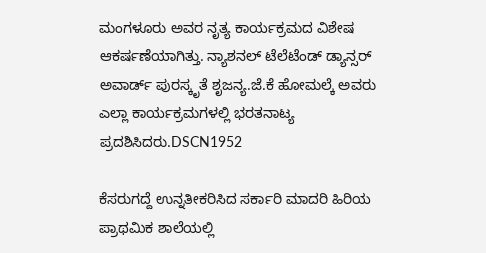ಮಂಗಳೂರು ಅವರ ನೃತ್ಯ ಕಾರ್ಯಕ್ರಮದ ವಿಶೇಷ ಆಕರ್ಷಣೆಯಾಗಿತ್ತು. ನ್ಯಾಶನಲ್ ಟೆಲೆಟೆಂಡ್ ಡ್ಯಾನ್ಸರ್ ಅವಾರ್ಡ್ ಪುರಸ್ಕೃತೆ ಶೃಜನ್ಯ.ಜೆ.ಕೆ ಹೋಮಲ್ಕೆ ಅವರು ಎಲ್ಲಾ ಕಾರ್ಯಕ್ರಮಗಳಲ್ಲಿ ಭರತನಾಟ್ಯ ಪ್ರದಶಿಸಿದರು.DSCN1952

ಕೆಸರುಗದ್ದೆ ಉನ್ನತೀಕರಿಸಿದ ಸರ್ಕಾರಿ ಮಾದರಿ ಹಿರಿಯ ಪ್ರಾಥಮಿಕ ಶಾಲೆಯಲ್ಲಿ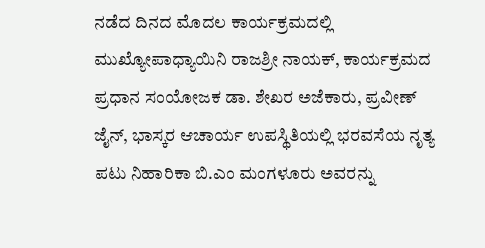ನಡೆದ ದಿನದ ಮೊದಲ ಕಾರ್ಯಕ್ರಮದಲ್ಲಿ ಮುಖ್ಯೋಪಾಧ್ಯಾಯಿನಿ ರಾಜಶ್ರೀ ನಾಯಕ್, ಕಾರ್ಯಕ್ರಮದ ಪ್ರಧಾನ ಸಂಯೋಜಕ ಡಾ. ಶೇಖರ ಅಜೆಕಾರು, ಪ್ರವೀಣ್ ಜೈನ್, ಭಾಸ್ಕರ ಆಚಾರ್ಯ ಉಪಸ್ಥಿತಿಯಲ್ಲಿ ಭರವಸೆಯ ನೃತ್ಯ ಪಟು ನಿಹಾರಿಕಾ ಬಿ.ಎಂ ಮಂಗಳೂರು ಅವರನ್ನು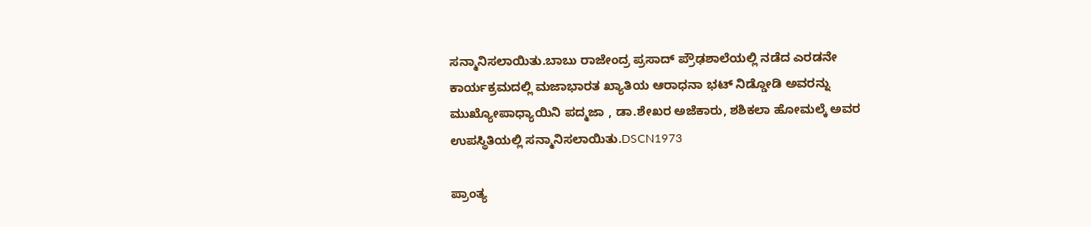ಸನ್ಮಾನಿಸಲಾಯಿತು.ಬಾಬು ರಾಜೇಂದ್ರ ಪ್ರಸಾದ್ ಪ್ರೌಢಶಾಲೆಯಲ್ಲಿ ನಡೆದ ಎರಡನೇ ಕಾರ್ಯಕ್ರಮದಲ್ಲಿ ಮಜಾಭಾರತ ಖ್ಯಾತಿಯ ಆರಾಧನಾ ಭಟ್ ನಿಡ್ಡೋಡಿ ಅವರನ್ನು ಮುಖ್ಯೋಪಾಧ್ಯಾಯಿನಿ ಪದ್ಮಜಾ , ಡಾ.ಶೇಖರ ಅಜೆಕಾರು, ಶಶಿಕಲಾ ಹೋಮಲ್ಕೆ ಅವರ ಉಪಸ್ಥಿತಿಯಲ್ಲಿ ಸನ್ಮಾನಿಸಲಾಯಿತು.DSCN1973

ಪ್ರಾಂತ್ಯ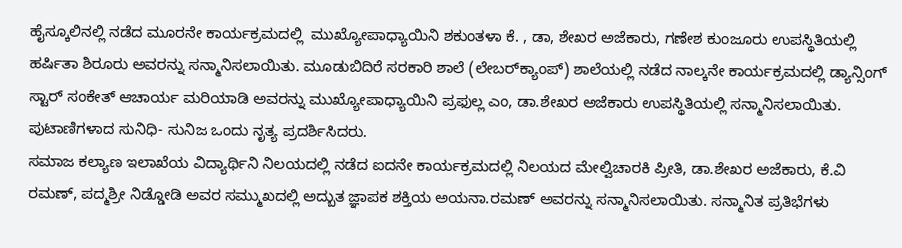ಹೈಸ್ಕೂಲಿನಲ್ಲಿ ನಡೆದ ಮೂರನೇ ಕಾರ್ಯಕ್ರಮದಲ್ಲಿ  ಮುಖ್ಯೋಪಾಧ್ಯಾಯಿನಿ ಶಕುಂತಳಾ ಕೆ. , ಡಾ, ಶೇಖರ ಅಜೆಕಾರು, ಗಣೇಶ ಕುಂಜೂರು ಉಪಸ್ಥಿತಿಯಲ್ಲಿ ಹರ್ಷಿತಾ ಶಿರೂರು ಅವರನ್ನು ಸನ್ಮಾನಿಸಲಾಯಿತು. ಮೂಡುಬಿದಿರೆ ಸರಕಾರಿ ಶಾಲೆ (ಲೇಬರ್‌ಕ್ಯಾಂಪ್) ಶಾಲೆಯಲ್ಲಿ ನಡೆದ ನಾಲ್ಕನೇ ಕಾರ್ಯಕ್ರಮದಲ್ಲಿ ಡ್ಯಾನ್ಸಿಂಗ್ ಸ್ಟಾರ್ ಸಂಕೇತ್ ಆಚಾರ್ಯ ಮರಿಯಾಡಿ ಅವರನ್ನು ಮುಖ್ಯೋಪಾಧ್ಯಾಯಿನಿ ಪ್ರಫುಲ್ಲ ಎಂ, ಡಾ.ಶೇಖರ ಅಜೆಕಾರು ಉಪಸ್ಥಿತಿಯಲ್ಲಿ ಸನ್ಮಾನಿಸಲಾಯಿತು. ಪುಟಾಣಿಗಳಾದ ಸುನಿಧಿ- ಸುನಿಜ ಒಂದು ನೃತ್ಯ ಪ್ರದರ್ಶಿಸಿದರು.
ಸಮಾಜ ಕಲ್ಯಾಣ ಇಲಾಖೆಯ ವಿದ್ಯಾರ್ಥಿನಿ ನಿಲಯದಲ್ಲಿ ನಡೆದ ಐದನೇ ಕಾರ್ಯಕ್ರಮದಲ್ಲಿ ನಿಲಯದ ಮೇಲ್ವಿಚಾರಕಿ ಪ್ರೀತಿ, ಡಾ.ಶೇಖರ ಅಜೆಕಾರು, ಕೆ.ವಿ ರಮಣ್, ಪದ್ಮಶ್ರೀ ನಿಡ್ಡೋಡಿ ಅವರ ಸಮ್ಮುಖದಲ್ಲಿ ಅದ್ಬುತ ಜ್ಞಾಪಕ ಶಕ್ತಿಯ ಅಯನಾ.ರಮಣ್ ಅವರನ್ನು ಸನ್ಮಾನಿಸಲಾಯಿತು. ಸನ್ಮಾನಿತ ಪ್ರತಿಭೆಗಳು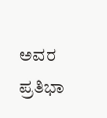ಅವರ ಪ್ರತಿಭಾ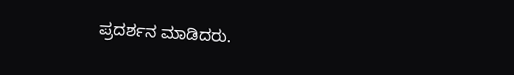ಪ್ರದರ್ಶನ ಮಾಡಿದರು.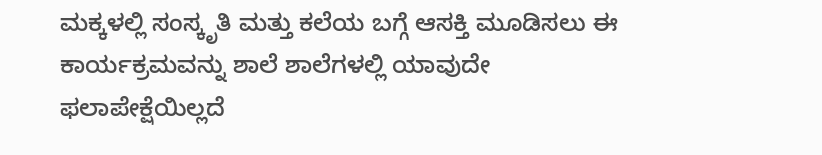ಮಕ್ಕಳಲ್ಲಿ ಸಂಸ್ಕೃತಿ ಮತ್ತು ಕಲೆಯ ಬಗ್ಗೆ ಆಸಕ್ತಿ ಮೂಡಿಸಲು ಈ ಕಾರ್ಯಕ್ರಮವನ್ನು ಶಾಲೆ ಶಾಲೆಗಳಲ್ಲಿ ಯಾವುದೇ ಫಲಾಪೇಕ್ಷೆಯಿಲ್ಲದೆ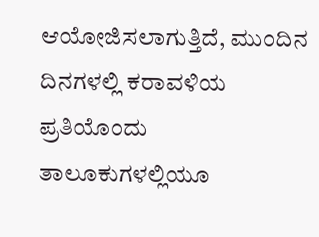ಆಯೋಜಿಸಲಾಗುತ್ತಿದೆ, ಮುಂದಿನ ದಿನಗಳಲ್ಲಿ ಕರಾವಳಿಯ ಪ್ರತಿಯೊಂದು ತಾಲೂಕುಗಳಲ್ಲಿಯೂ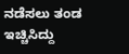ನಡೆಸಲು ತಂಡ ಇಚ್ಚಿಸಿದ್ದು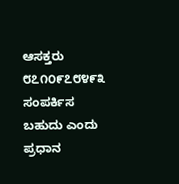ಆಸಕ್ತರು ೮೭೧೦೯೭೮೪೯೩ ಸಂಪರ್ಕಿಸ ಬಹುದು ಎಂದು ಪ್ರಧಾನ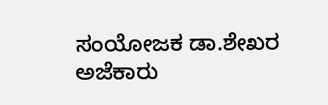ಸಂಯೋಜಕ ಡಾ.ಶೇಖರ ಅಜೆಕಾರು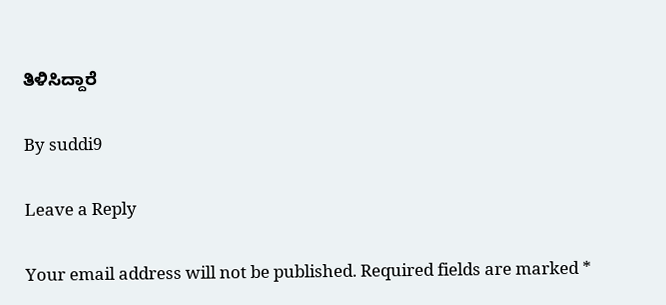ತಿಳಿಸಿದ್ದಾರೆ

By suddi9

Leave a Reply

Your email address will not be published. Required fields are marked *